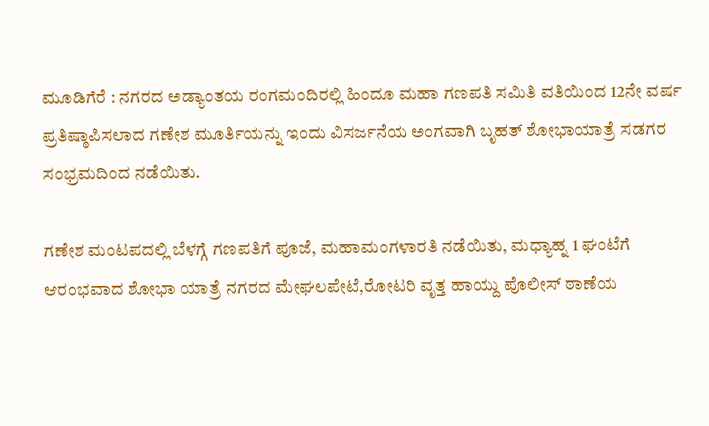ಮೂಡಿಗೆರೆ : ನಗರದ ಅಡ್ಯಾಂತಯ ರಂಗಮಂದಿರಲ್ಲಿ ಹಿಂದೂ ಮಹಾ ಗಣಪತಿ ಸಮಿತಿ ವತಿಯಿಂದ 12ನೇ ವರ್ಷ ಪ್ರತಿಷ್ಠಾಪಿಸಲಾದ ಗಣೇಶ ಮೂರ್ತಿಯನ್ನು ಇಂದು ವಿಸರ್ಜನೆಯ ಅಂಗವಾಗಿ ಬೃಹತ್ ಶೋಭಾಯಾತ್ರೆ ಸಡಗರ ಸಂಭ್ರಮದಿಂದ ನಡೆಯಿತು.

ಗಣೇಶ ಮಂಟಪದಲ್ಲಿ ಬೆಳಗ್ಗೆ ಗಣಪತಿಗೆ ಪೂಜೆ, ಮಹಾಮಂಗಳಾರತಿ ನಡೆಯಿತು, ಮಧ್ಯಾಹ್ನ 1 ಘಂಟೆಗೆ ಆರಂಭವಾದ ಶೋಭಾ ಯಾತ್ರೆ ನಗರದ ಮೇಘಲಪೇಟೆ,ರೋಟರಿ ವೃತ್ತ ಹಾಯ್ದು ಪೊಲೀಸ್ ಠಾಣೆಯ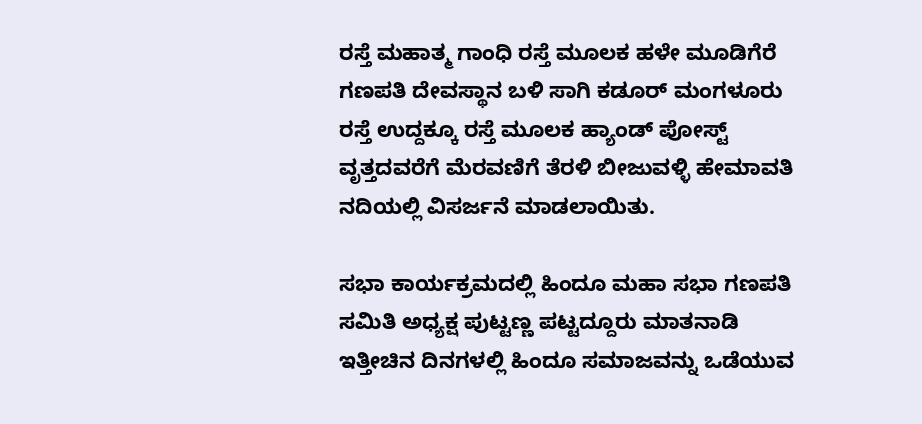ರಸ್ತೆ ಮಹಾತ್ಮ ಗಾಂಧಿ ರಸ್ತೆ ಮೂಲಕ ಹಳೇ ಮೂಡಿಗೆರೆ ಗಣಪತಿ ದೇವಸ್ಥಾನ ಬಳಿ ಸಾಗಿ ಕಡೂರ್ ಮಂಗಳೂರು ರಸ್ತೆ ಉದ್ದಕ್ಕೂ ರಸ್ತೆ ಮೂಲಕ ಹ್ಯಾಂಡ್ ಪೋಸ್ಟ್ ವೃತ್ತದವರೆಗೆ ಮೆರವಣಿಗೆ ತೆರಳಿ ಬೀಜುವಳ್ಳಿ ಹೇಮಾವತಿ ನದಿಯಲ್ಲಿ ವಿಸರ್ಜನೆ ಮಾಡಲಾಯಿತು.

ಸಭಾ ಕಾರ್ಯಕ್ರಮದಲ್ಲಿ ಹಿಂದೂ ಮಹಾ ಸಭಾ ಗಣಪತಿ ಸಮಿತಿ ಅಧ್ಯಕ್ಷ ಪುಟ್ಟಣ್ಣ ಪಟ್ಟದ್ದೂರು ಮಾತನಾಡಿ ಇತ್ತೀಚಿನ ದಿನಗಳಲ್ಲಿ ಹಿಂದೂ ಸಮಾಜವನ್ನು ಒಡೆಯುವ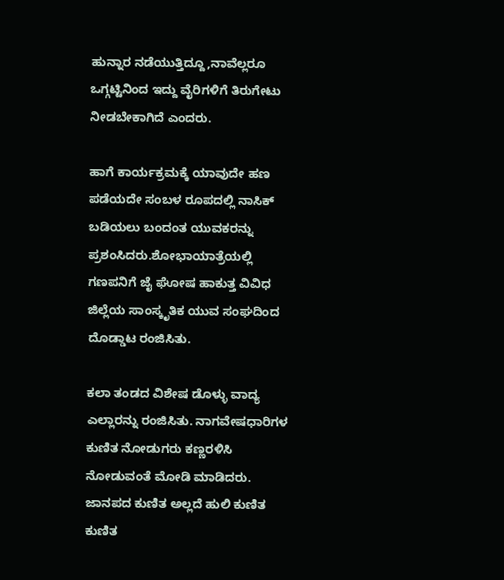ಹುನ್ನಾರ ನಡೆಯುತ್ತಿದ್ದೂ,ನಾವೆಲ್ಲರೂ ಒಗ್ಗಟ್ಟಿನಿಂದ ಇದ್ದು ವೈರಿಗಳಿಗೆ ತಿರುಗೇಟು ನೀಡಬೇಕಾಗಿದೆ ಎಂದರು.

ಹಾಗೆ ಕಾರ್ಯಕ್ರಮಕ್ಕೆ ಯಾವುದೇ ಹಣ ಪಡೆಯದೇ ಸಂಬಳ ರೂಪದಲ್ಲಿ ನಾಸಿಕ್ ಬಡಿಯಲು ಬಂದಂತ ಯುವಕರನ್ನು ಪ್ರಶಂಸಿದರು.ಶೋಭಾಯಾತ್ರೆಯಲ್ಲಿ ಗಣಪನಿಗೆ ಜೈ ಘೋಷ ಹಾಕುತ್ತ ವಿವಿಧ ಜಿಲ್ಲೆಯ ಸಾಂಸ್ಕೃತಿಕ ಯುವ ಸಂಘದಿಂದ ದೊಡ್ಡಾಟ ರಂಜಿಸಿತು.

ಕಲಾ ತಂಡದ ವಿಶೇಷ ಡೊಳ್ಳು ವಾದ್ಯ ಎಲ್ಲಾರನ್ನು ರಂಜಿಸಿತು. ನಾಗವೇಷಧಾರಿಗಳ ಕುಣಿತ ನೋಡುಗರು ಕಣ್ಣರಳಿಸಿ ನೋಡುವಂತೆ ಮೋಡಿ ಮಾಡಿದರು. ಜಾನಪದ ಕುಣಿತ ಅಲ್ಲದೆ ಹುಲಿ ಕುಣಿತ ಕುಣಿತ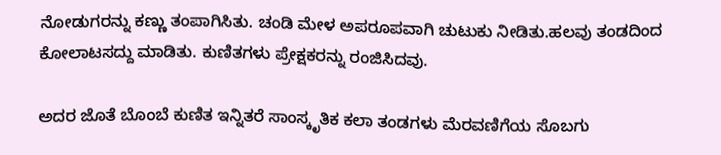ನೋಡುಗರನ್ನು ಕಣ್ಣು ತಂಪಾಗಿಸಿತು. ಚಂಡಿ ಮೇಳ ಅಪರೂಪವಾಗಿ ಚುಟುಕು ನೀಡಿತು.ಹಲವು ತಂಡದಿಂದ ಕೋಲಾಟಸದ್ದು ಮಾಡಿತು. ಕುಣಿತಗಳು ಪ್ರೇಕ್ಷಕರನ್ನು ರಂಜಿಸಿದವು.

ಅದರ ಜೊತೆ ಬೊಂಬೆ ಕುಣಿತ ಇನ್ನಿತರೆ ಸಾಂಸ್ಕೃತಿಕ ಕಲಾ ತಂಡಗಳು ಮೆರವಣಿಗೆಯ ಸೊಬಗು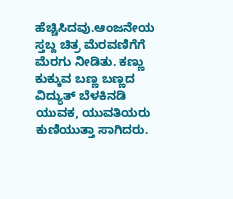ಹೆಚ್ಚಿಸಿದವು.ಆಂಜನೇಯ ಸ್ತಬ್ದ ಚಿತ್ರ ಮೆರವಣಿಗೆಗೆ ಮೆರಗು ನೀಡಿತು. ಕಣ್ಣು ಕುಕ್ಕುವ ಬಣ್ಣ ಬಣ್ಣದ ವಿದ್ಯುತ್ ಬೆಳಕಿನಡಿ ಯುವಕ, ಯುವತಿಯರು ಕುಣಿಯುತ್ತಾ ಸಾಗಿದರು.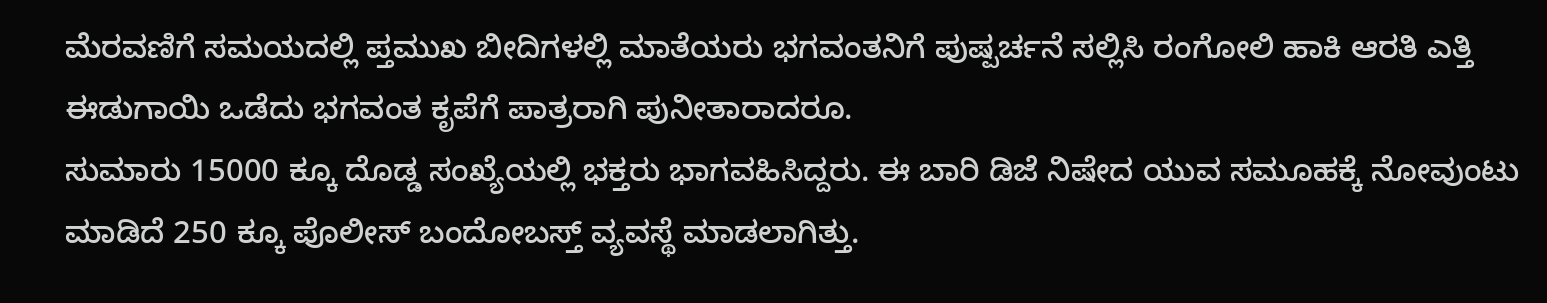ಮೆರವಣಿಗೆ ಸಮಯದಲ್ಲಿ ಪ್ತಮುಖ ಬೀದಿಗಳಲ್ಲಿ ಮಾತೆಯರು ಭಗವಂತನಿಗೆ ಪುಷ್ಪರ್ಚನೆ ಸಲ್ಲಿಸಿ ರಂಗೋಲಿ ಹಾಕಿ ಆರತಿ ಎತ್ತಿ ಈಡುಗಾಯಿ ಒಡೆದು ಭಗವಂತ ಕೃಪೆಗೆ ಪಾತ್ರರಾಗಿ ಪುನೀತಾರಾದರೂ.
ಸುಮಾರು 15000 ಕ್ಕೂ ದೊಡ್ಡ ಸಂಖ್ಯೆಯಲ್ಲಿ ಭಕ್ತರು ಭಾಗವಹಿಸಿದ್ದರು. ಈ ಬಾರಿ ಡಿಜೆ ನಿಷೇದ ಯುವ ಸಮೂಹಕ್ಕೆ ನೋವುಂಟು ಮಾಡಿದೆ 250 ಕ್ಕೂ ಪೊಲೀಸ್ ಬಂದೋಬಸ್ತ್ ವ್ಯವಸ್ಥೆ ಮಾಡಲಾಗಿತ್ತು.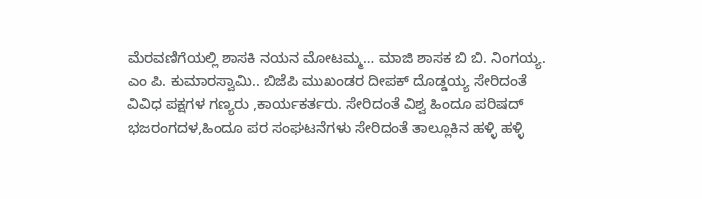ಮೆರವಣಿಗೆಯಲ್ಲಿ ಶಾಸಕಿ ನಯನ ಮೋಟಮ್ಮ… ಮಾಜಿ ಶಾಸಕ ಬಿ ಬಿ. ನಿಂಗಯ್ಯ. ಎಂ ಪಿ. ಕುಮಾರಸ್ವಾಮಿ.. ಬಿಜೆಪಿ ಮುಖಂಡರ ದೀಪಕ್ ದೊಡ್ಡಯ್ಯ ಸೇರಿದಂತೆ ವಿವಿಧ ಪಕ್ಷಗಳ ಗಣ್ಯರು ,ಕಾರ್ಯಕರ್ತರು. ಸೇರಿದಂತೆ ವಿಶ್ವ ಹಿಂದೂ ಪರಿಷದ್ ಭಜರಂಗದಳ,ಹಿಂದೂ ಪರ ಸಂಘಟನೆಗಳು ಸೇರಿದಂತೆ ತಾಲ್ಲೂಕಿನ ಹಳ್ಳಿ ಹಳ್ಳಿ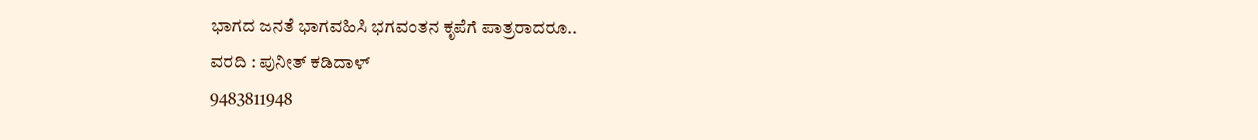ಭಾಗದ ಜನತೆ ಭಾಗವಹಿಸಿ ಭಗವಂತನ ಕೃಪೆಗೆ ಪಾತ್ರರಾದರೂ..
ವರದಿ : ಪುನೀತ್ ಕಡಿದಾಳ್
9483811948